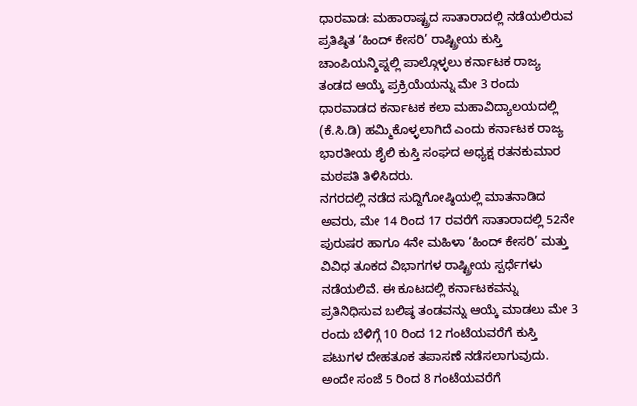ಧಾರವಾಡ: ಮಹಾರಾಷ್ಟ್ರದ ಸಾತಾರಾದಲ್ಲಿ ನಡೆಯಲಿರುವ ಪ್ರತಿಷ್ಠಿತ ‘ಹಿಂದ್ ಕೇಸರಿ’ ರಾಷ್ಟ್ರೀಯ ಕುಸ್ತಿ ಚಾಂಪಿಯನ್ಶಿಪ್ನಲ್ಲಿ ಪಾಲ್ಗೊಳ್ಳಲು ಕರ್ನಾಟಕ ರಾಜ್ಯ ತಂಡದ ಆಯ್ಕೆ ಪ್ರಕ್ರಿಯೆಯನ್ನು ಮೇ 3 ರಂದು ಧಾರವಾಡದ ಕರ್ನಾಟಕ ಕಲಾ ಮಹಾವಿದ್ಯಾಲಯದಲ್ಲಿ (ಕೆ.ಸಿ.ಡಿ) ಹಮ್ಮಿಕೊಳ್ಳಲಾಗಿದೆ ಎಂದು ಕರ್ನಾಟಕ ರಾಜ್ಯ ಭಾರತೀಯ ಶೈಲಿ ಕುಸ್ತಿ ಸಂಘದ ಅಧ್ಯಕ್ಷ ರತನಕುಮಾರ ಮಠಪತಿ ತಿಳಿಸಿದರು.
ನಗರದಲ್ಲಿ ನಡೆದ ಸುದ್ದಿಗೋಷ್ಠಿಯಲ್ಲಿ ಮಾತನಾಡಿದ ಅವರು, ಮೇ 14 ರಿಂದ 17 ರವರೆಗೆ ಸಾತಾರಾದಲ್ಲಿ 52ನೇ ಪುರುಷರ ಹಾಗೂ 4ನೇ ಮಹಿಳಾ ‘ಹಿಂದ್ ಕೇಸರಿ’ ಮತ್ತು ವಿವಿಧ ತೂಕದ ವಿಭಾಗಗಳ ರಾಷ್ಟ್ರೀಯ ಸ್ಪರ್ಧೆಗಳು ನಡೆಯಲಿವೆ. ಈ ಕೂಟದಲ್ಲಿ ಕರ್ನಾಟಕವನ್ನು ಪ್ರತಿನಿಧಿಸುವ ಬಲಿಷ್ಠ ತಂಡವನ್ನು ಆಯ್ಕೆ ಮಾಡಲು ಮೇ 3 ರಂದು ಬೆಳಿಗ್ಗೆ 10 ರಿಂದ 12 ಗಂಟೆಯವರೆಗೆ ಕುಸ್ತಿ ಪಟುಗಳ ದೇಹತೂಕ ತಪಾಸಣೆ ನಡೆಸಲಾಗುವುದು. ಅಂದೇ ಸಂಜೆ 5 ರಿಂದ 8 ಗಂಟೆಯವರೆಗೆ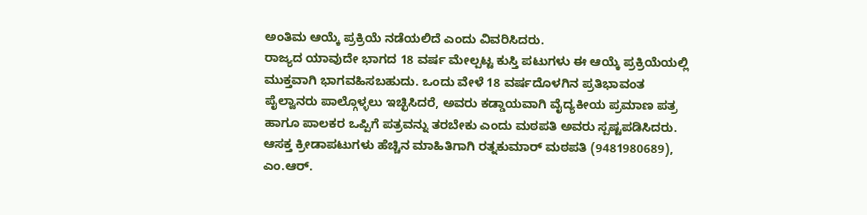ಅಂತಿಮ ಆಯ್ಕೆ ಪ್ರಕ್ರಿಯೆ ನಡೆಯಲಿದೆ ಎಂದು ವಿವರಿಸಿದರು.
ರಾಜ್ಯದ ಯಾವುದೇ ಭಾಗದ 18 ವರ್ಷ ಮೇಲ್ಪಟ್ಟ ಕುಸ್ತಿ ಪಟುಗಳು ಈ ಆಯ್ಕೆ ಪ್ರಕ್ರಿಯೆಯಲ್ಲಿ ಮುಕ್ತವಾಗಿ ಭಾಗವಹಿಸಬಹುದು. ಒಂದು ವೇಳೆ 18 ವರ್ಷದೊಳಗಿನ ಪ್ರತಿಭಾವಂತ ಪೈಲ್ವಾನರು ಪಾಲ್ಗೊಳ್ಳಲು ಇಚ್ಛಿಸಿದರೆ, ಅವರು ಕಡ್ಡಾಯವಾಗಿ ವೈದ್ಯಕೀಯ ಪ್ರಮಾಣ ಪತ್ರ ಹಾಗೂ ಪಾಲಕರ ಒಪ್ಪಿಗೆ ಪತ್ರವನ್ನು ತರಬೇಕು ಎಂದು ಮಠಪತಿ ಅವರು ಸ್ಪಷ್ಟಪಡಿಸಿದರು.
ಆಸಕ್ತ ಕ್ರೀಡಾಪಟುಗಳು ಹೆಚ್ಚಿನ ಮಾಹಿತಿಗಾಗಿ ರತ್ನಕುಮಾರ್ ಮಠಪತಿ (9481980689), ಎಂ.ಆರ್.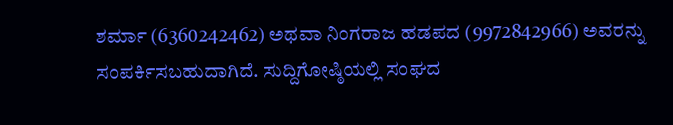ಶರ್ಮಾ (6360242462) ಅಥವಾ ನಿಂಗರಾಜ ಹಡಪದ (9972842966) ಅವರನ್ನು ಸಂಪರ್ಕಿಸಬಹುದಾಗಿದೆ. ಸುದ್ದಿಗೋಷ್ಠಿಯಲ್ಲಿ ಸಂಘದ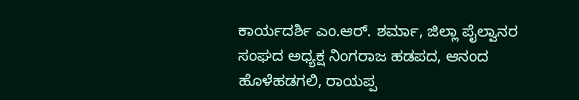ಕಾರ್ಯದರ್ಶಿ ಎಂ.ಆರ್. ಶರ್ಮಾ, ಜಿಲ್ಲಾ ಪೈಲ್ವಾನರ ಸಂಘದ ಅಧ್ಯಕ್ಷ ನಿಂಗರಾಜ ಹಡಪದ, ಆನಂದ ಹೊಳೆಹಡಗಲಿ, ರಾಯಪ್ಪ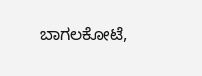ಬಾಗಲಕೋಟೆ,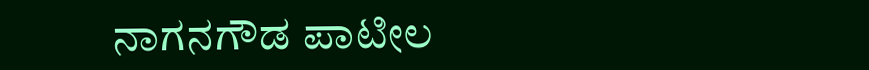ನಾಗನಗೌಡ ಪಾಟೀಲ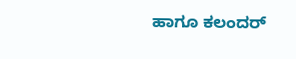ಹಾಗೂ ಕಲಂದರ್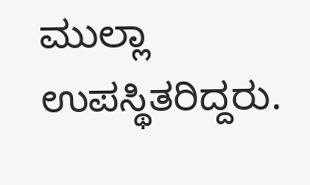ಮುಲ್ಲಾ ಉಪಸ್ಥಿತರಿದ್ದರು.